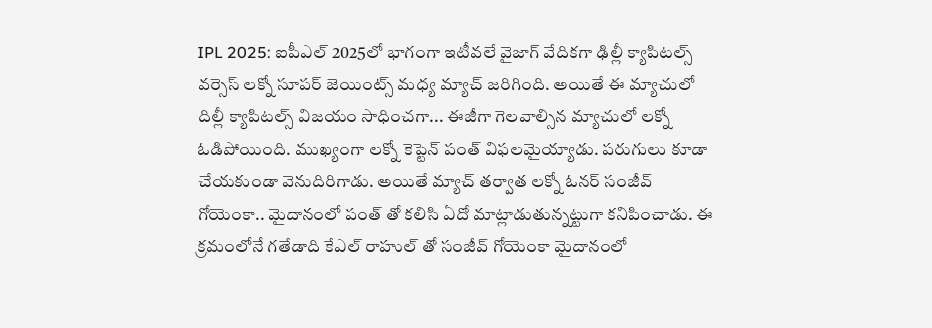IPL 2025: ఐపీఎల్ 2025లో భాగంగా ఇటీవలే వైజాగ్ వేదికగా ఢిల్లీ క్యాపిటల్స్ వర్సెస్ లక్నో సూపర్ జెయింట్స్ మధ్య మ్యాచ్ జరిగింది. అయితే ఈ మ్యాచులో దిల్లీ క్యాపిటల్స్ విజయం సాధించగా... ఈజీగా గెలవాల్సిన మ్యాచులో లక్నో ఓడిపోయింది. ముఖ్యంగా లక్నో కెప్టెన్ పంత్ విఫలమైయ్యాడు. పరుగులు కూడా చేయకుండా వెనుదిరిగాడు. అయితే మ్యాచ్ తర్వాత లక్నో ఓనర్ సంజీవ్ గోయెంకా.. మైదానంలో పంత్ తో కలిసి ఏదో మాట్లాడుతున్నట్టుగా కనిపించాడు. ఈ క్రమంలోనే గతేడాది కేఎల్ రాహుల్ తో సంజీవ్ గోయెంకా మైదానంలో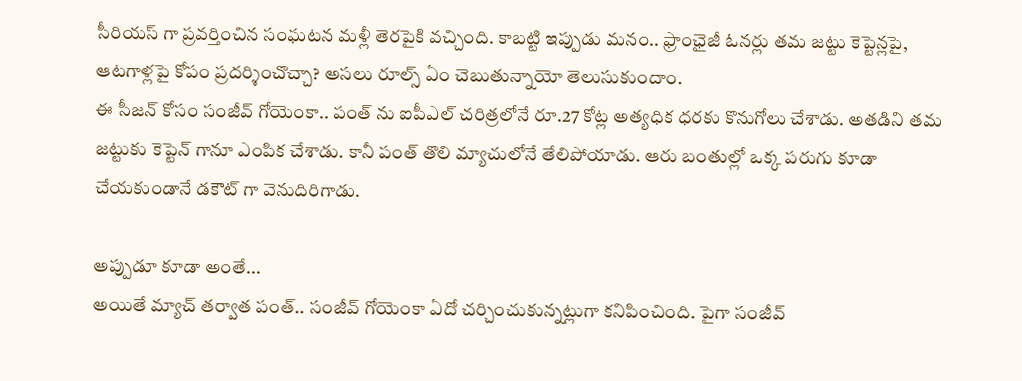సీరియస్ గా ప్రవర్తించిన సంఘటన మళ్లీ తెరపైకి వచ్చింది. కాబట్టి ఇప్పుడు మనం.. ఫ్రాంఛైజీ ఓనర్లు తమ జట్టు కెప్టెన్లపై, ఆటగాళ్లపై కోపం ప్రదర్శించొచ్చా? అసలు రూల్స్ ఏం చెబుతున్నాయో తెలుసుకుందాం.
ఈ సీజన్ కోసం సంజీవ్ గోయెంకా.. పంత్ ను ఐపీఎల్ చరిత్రలోనే రూ.27 కోట్ల అత్యధిక ధరకు కొనుగోలు చేశాడు. అతడిని తమ జట్టుకు కెప్టెన్ గానూ ఎంపిక చేశాడు. కానీ పంత్ తొలి మ్యాచులోనే తేలిపోయాడు. ఆరు బంతుల్లో ఒక్క పరుగు కూడా చేయకుండానే డకౌట్ గా వెనుదిరిగాడు.

అప్పుడూ కూడా అంతే...
అయితే మ్యాచ్ తర్వాత పంత్.. సంజీవ్ గోయెంకా ఏదో చర్చించుకున్నట్లుగా కనిపించింది. పైగా సంజీవ్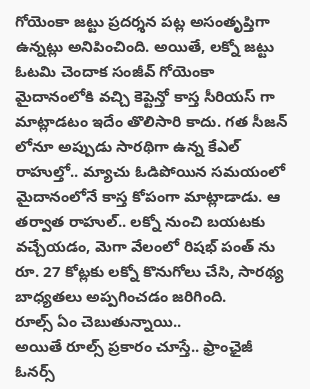గోయెంకా జట్టు ప్రదర్శన పట్ల అసంతృప్తిగా ఉన్నట్లు అనిపించింది. అయితే, లక్నో జట్టు ఓటమి చెందాక సంజీవ్ గోయెంకా మైదానంలోకి వచ్చి కెప్టెన్తో కాస్త సీరియస్ గా మాట్లాడటం ఇదేం తొలిసారి కాదు. గత సీజన్ లోనూ అప్పుడు సారథిగా ఉన్న కేఎల్ రాహుల్తో.. మ్యాచు ఓడిపోయిన సమయంలో మైదానంలోనే కాస్త కోపంగా మాట్లాడాడు. ఆ తర్వాత రాహుల్.. లక్నో నుంచి బయటకు వచ్చేయడం, మెగా వేలంలో రిషభ్ పంత్ ను రూ. 27 కోట్లకు లక్నో కొనుగోలు చేసి, సారథ్య బాధ్యతలు అప్పగించడం జరిగింది.
రూల్స్ ఏం చెబుతున్నాయి..
అయితే రూల్స్ ప్రకారం చూస్తే.. ఫ్రాంఛైజీ ఓనర్స్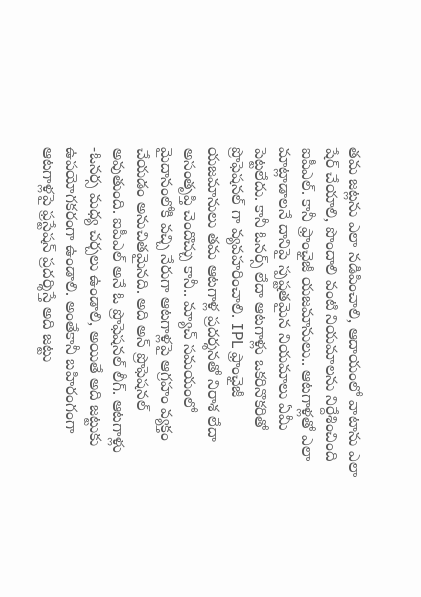తమ జట్లను ఎలా నడిపించాలి, ఆదాయంలో వాటాను ఎలా షేర్ చేయాలి, పొందాలి వంటి నియమాలను నిర్దేశించింది ఐపీఎల్. కానీ ఫ్రాంఛైజీ యజమానులు.. ఆటగాళ్లతో ఎలా మాట్లాడాలనే దానిపై స్పష్టతమైన నియమాలు ఏమీ పెట్టలేదు. కానీ ఓనర్స్ లేదా ఆటగాళ్లు ఒకరినొకరితో ప్రొఫెషనల్ గా వ్యవహరించాలి. IPL ఫ్రాంఛైజీ యజమానులు తమ ఆటగాళ్ల ప్రదర్శనతో నిరాశ లేదా అసంతృప్తి చెందొచ్చు కానీ.. మ్యాచ్ సమయంలో మైదానంలోకి వచ్చి నేరుగా ఆటగాళ్లపై ఆగ్రహం వ్యక్తం చేయడం అనుచితమైనది. అది అన్ ప్రొఫెషనల్ అవుతుంది. ఐపీఎల్ అనే ఓ ప్రొఫెషనల్ లీగ్. ఆటగాళ్లు -ఓనర్స మధ్య చర్చలు ఉండాలి, అయితే అది జట్టుకు ఉపయోగకరంగా ఉండాలి. అంతేకానీ బహిరంగంగా ఆటగాళ్లపై ఫ్రస్టేషన్ ప్రదర్శిస్తే అది జట్టు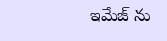ఇమేజ్ ను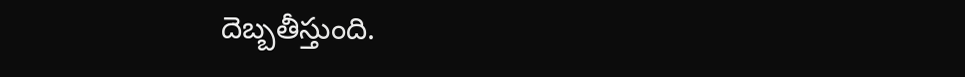దెబ్బతీస్తుంది.